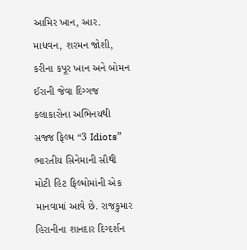આમિર ખાન, આર. માધવન, શરમન જોશી, કરીના કપૂર ખાન અને બોમન ઈરાની જેવા દિગ્ગજ કલાકારોના અભિનયથી સજ્જ ફિલ્મ “3 Idiots” ભારતીય સિનેમાની સૌથી મોટી હિટ ફિલ્મોમાંની એક માનવામાં આવે છે. રાજકુમાર હિરાનીના શાનદાર દિગ્દર્શન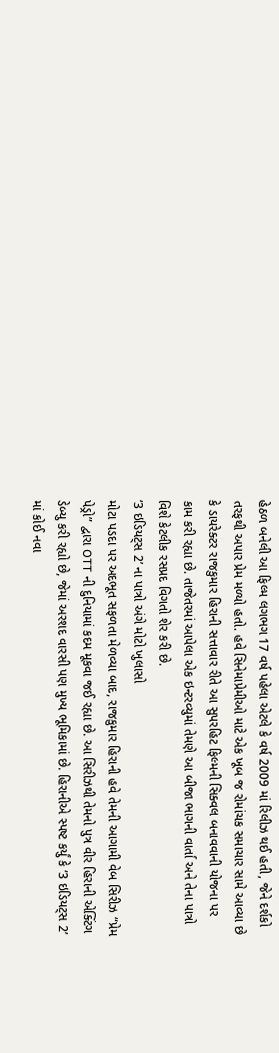હેઠળ બનેલી આ ફિલ્મ લગભગ 17 વર્ષ પહેલા એટલે કે વર્ષ 2009 માં રિલીઝ થઈ હતી, જેને દર્શકો તરફથી અપાર પ્રેમ મળ્યો હતો. હવે સિનેમાપ્રેમીઓ માટે એક ખૂબ જ રોમાંચક સમાચાર સામે આવ્યા છે કે ડાયરેક્ટર રાજકુમાર હિરાની સત્તાવાર રીતે આ સુપરહિટ ફિલ્મની સિક્વલ બનાવવાની યોજના પર કામ કરી રહ્યા છે. તાજેતરમાં આપેલા એક ઇન્ટરવ્યુમાં તેમણે આ બીજા ભાગની વાર્તા અને તેના પાત્રો વિશે કેટલીક રસપ્રદ વિગતો શેર કરી છે.
‘3 ઇડિયટ્સ 2’ ના પાત્રો અંગે મોટો ખુલાસો
મોટા પડદા પર અદભૂત સફળતા મેળવ્યા બાદ, રાજકુમાર હિરાની હવે તેમની આગામી વેબ સિરીઝ “પ્રેમ પેડ્રો” દ્વારા OTT ની દુનિયામાં કદમ મૂકવા જઈ રહ્યા છે. આ સિરીઝથી તેમનો પુત્ર વીર હિરાની એક્ટિંગ ડેબ્યુ કરી રહ્યો છે, જેમાં અરશદ વારસી પણ મુખ્ય ભૂમિકામાં છે. હિરાનીએ સ્પષ્ટ કર્યું કે ‘3 ઇડિયટ્સ 2’ માં કોઈ નવા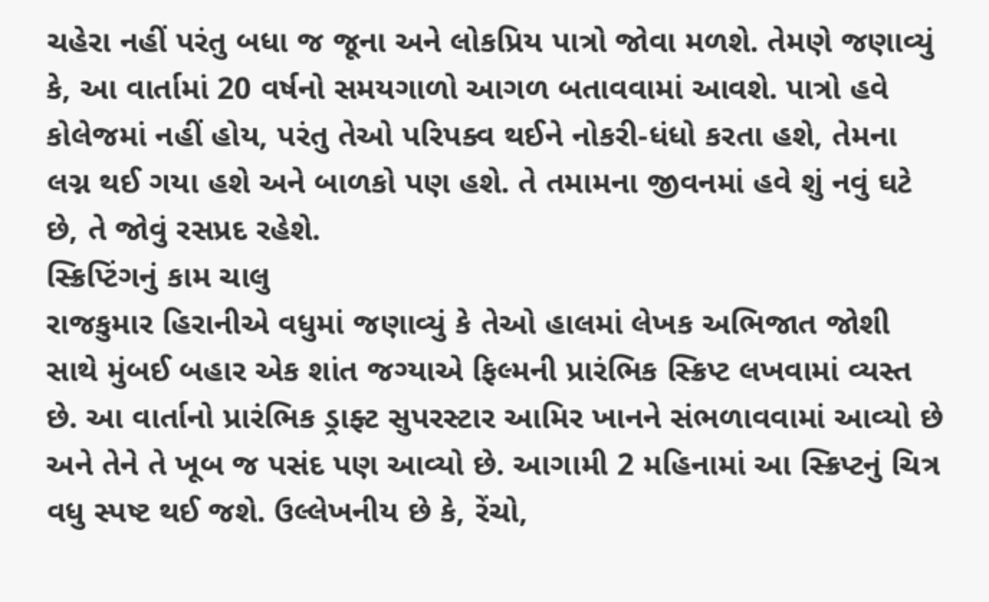ચહેરા નહીં પરંતુ બધા જ જૂના અને લોકપ્રિય પાત્રો જોવા મળશે. તેમણે જણાવ્યું કે, આ વાર્તામાં 20 વર્ષનો સમયગાળો આગળ બતાવવામાં આવશે. પાત્રો હવે કોલેજમાં નહીં હોય, પરંતુ તેઓ પરિપક્વ થઈને નોકરી-ધંધો કરતા હશે, તેમના લગ્ન થઈ ગયા હશે અને બાળકો પણ હશે. તે તમામના જીવનમાં હવે શું નવું ઘટે છે, તે જોવું રસપ્રદ રહેશે.
સ્ક્રિપ્ટિંગનું કામ ચાલુ
રાજકુમાર હિરાનીએ વધુમાં જણાવ્યું કે તેઓ હાલમાં લેખક અભિજાત જોશી સાથે મુંબઈ બહાર એક શાંત જગ્યાએ ફિલ્મની પ્રારંભિક સ્ક્રિપ્ટ લખવામાં વ્યસ્ત છે. આ વાર્તાનો પ્રારંભિક ડ્રાફ્ટ સુપરસ્ટાર આમિર ખાનને સંભળાવવામાં આવ્યો છે અને તેને તે ખૂબ જ પસંદ પણ આવ્યો છે. આગામી 2 મહિનામાં આ સ્ક્રિપ્ટનું ચિત્ર વધુ સ્પષ્ટ થઈ જશે. ઉલ્લેખનીય છે કે, રેંચો,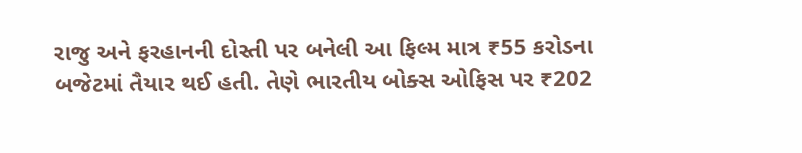રાજુ અને ફરહાનની દોસ્તી પર બનેલી આ ફિલ્મ માત્ર ₹55 કરોડના બજેટમાં તૈયાર થઈ હતી. તેણે ભારતીય બોક્સ ઓફિસ પર ₹202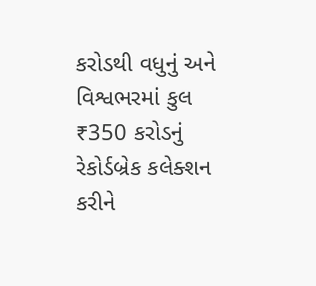કરોડથી વધુનું અને વિશ્વભરમાં કુલ ₹350 કરોડનું રેકોર્ડબ્રેક કલેક્શન કરીને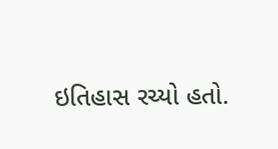ઇતિહાસ રચ્યો હતો.